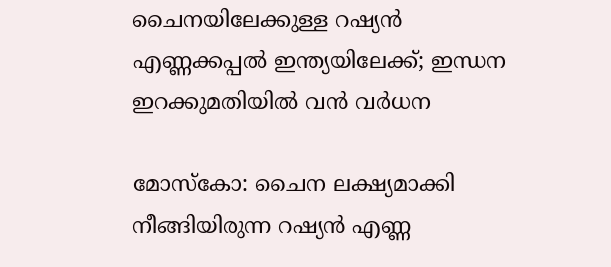ചൈനയിലേക്കുള്ള റഷ്യൻ എണ്ണക്കപ്പൽ ഇന്ത്യയിലേക്ക്; ഇന്ധന ഇറക്കുമതിയിൽ വൻ വർധന

മോസ്കോ: ചൈന ലക്ഷ്യമാക്കി നീങ്ങിയിരുന്ന റഷ്യൻ എണ്ണ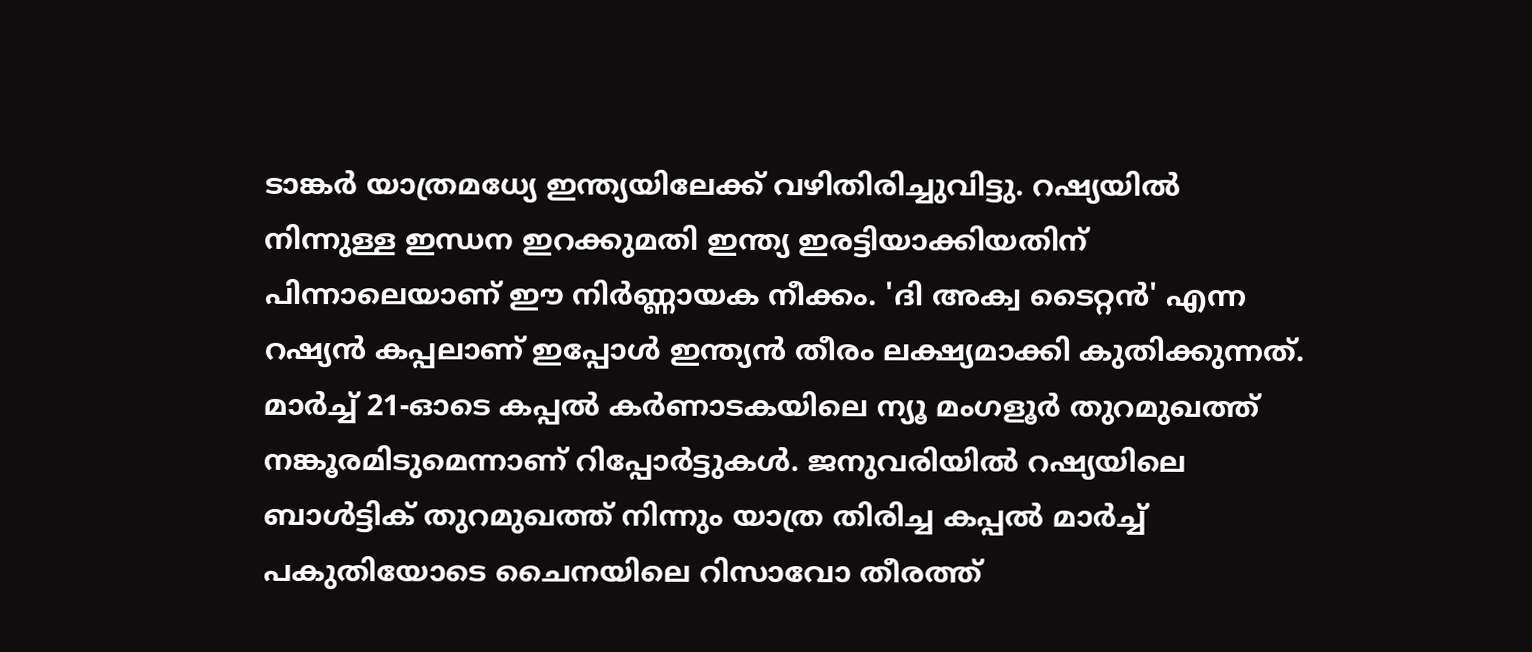ടാങ്കർ യാത്രമധ്യേ ഇന്ത്യയിലേക്ക് വഴിതിരിച്ചുവിട്ടു. റഷ്യയിൽ നിന്നുള്ള ഇന്ധന ഇറക്കുമതി ഇന്ത്യ ഇരട്ടിയാക്കിയതിന് പിന്നാലെയാണ് ഈ നിർണ്ണായക നീക്കം. 'ദി അക്വ ടൈറ്റൻ' എന്ന റഷ്യൻ കപ്പലാണ് ഇപ്പോൾ ഇന്ത്യൻ തീരം ലക്ഷ്യമാക്കി കുതിക്കുന്നത്.
മാർച്ച് 21-ഓടെ കപ്പൽ കർണാടകയിലെ ന്യൂ മംഗളൂർ തുറമുഖത്ത് നങ്കൂരമിടുമെന്നാണ് റിപ്പോർട്ടുകൾ. ജനുവരിയിൽ റഷ്യയിലെ ബാൾട്ടിക് തുറമുഖത്ത് നിന്നും യാത്ര തിരിച്ച കപ്പൽ മാർച്ച് പകുതിയോടെ ചൈനയിലെ റിസാവോ തീരത്ത്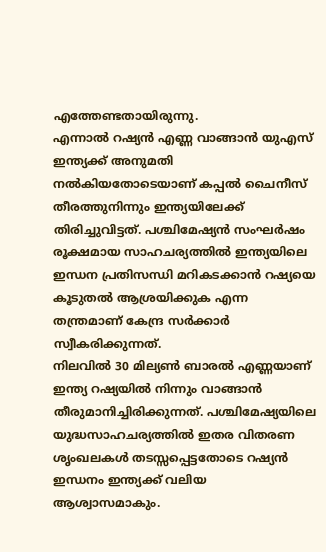എത്തേണ്ടതായിരുന്നു.
എന്നാൽ റഷ്യൻ എണ്ണ വാങ്ങാൻ യുഎസ് ഇന്ത്യക്ക് അനുമതി നൽകിയതോടെയാണ് കപ്പൽ ചൈനീസ് തീരത്തുനിന്നും ഇന്ത്യയിലേക്ക് തിരിച്ചുവിട്ടത്. പശ്ചിമേഷ്യൻ സംഘർഷം രൂക്ഷമായ സാഹചര്യത്തിൽ ഇന്ത്യയിലെ ഇന്ധന പ്രതിസന്ധി മറികടക്കാൻ റഷ്യയെ കൂടുതൽ ആശ്രയിക്കുക എന്ന തന്ത്രമാണ് കേന്ദ്ര സർക്കാർ സ്വീകരിക്കുന്നത്.
നിലവിൽ 30 മില്യൺ ബാരൽ എണ്ണയാണ് ഇന്ത്യ റഷ്യയിൽ നിന്നും വാങ്ങാൻ തീരുമാനിച്ചിരിക്കുന്നത്. പശ്ചിമേഷ്യയിലെ യുദ്ധസാഹചര്യത്തിൽ ഇതര വിതരണ ശൃംഖലകൾ തടസ്സപ്പെട്ടതോടെ റഷ്യൻ ഇന്ധനം ഇന്ത്യക്ക് വലിയ ആശ്വാസമാകും.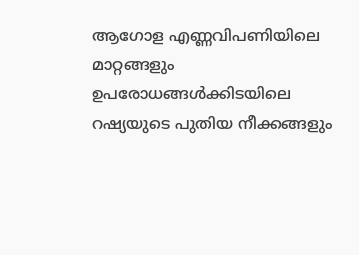ആഗോള എണ്ണവിപണിയിലെ മാറ്റങ്ങളും ഉപരോധങ്ങൾക്കിടയിലെ റഷ്യയുടെ പുതിയ നീക്കങ്ങളും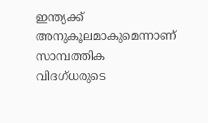ഇന്ത്യക്ക് അനുകൂലമാകുമെന്നാണ് സാമ്പത്തിക വിദഗ്ധരുടെ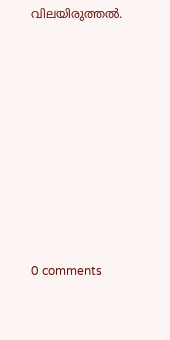വിലയിരുത്തൽ.










0 comments